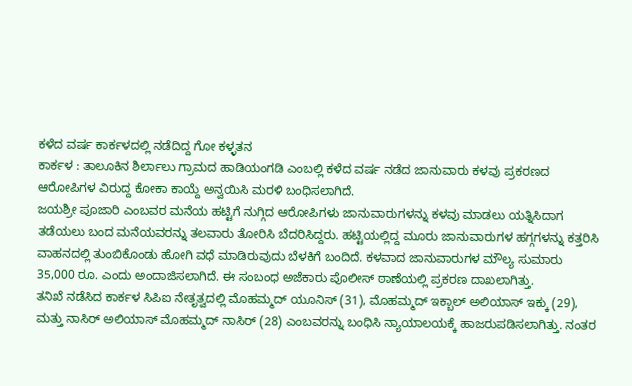ಕಳೆದ ವರ್ಷ ಕಾರ್ಕಳದಲ್ಲಿ ನಡೆದಿದ್ದ ಗೋ ಕಳ್ಳತನ
ಕಾರ್ಕಳ : ತಾಲೂಕಿನ ಶಿರ್ಲಾಲು ಗ್ರಾಮದ ಹಾಡಿಯಂಗಡಿ ಎಂಬಲ್ಲಿ ಕಳೆದ ವರ್ಷ ನಡೆದ ಜಾನುವಾರು ಕಳವು ಪ್ರಕರಣದ ಆರೋಪಿಗಳ ವಿರುದ್ದ ಕೋಕಾ ಕಾಯ್ದೆ ಅನ್ವಯಿಸಿ ಮರಳಿ ಬಂಧಿಸಲಾಗಿದೆ.
ಜಯಶ್ರೀ ಪೂಜಾರಿ ಎಂಬವರ ಮನೆಯ ಹಟ್ಟಿಗೆ ನುಗ್ಗಿದ ಆರೋಪಿಗಳು ಜಾನುವಾರುಗಳನ್ನು ಕಳವು ಮಾಡಲು ಯತ್ನಿಸಿದಾಗ ತಡೆಯಲು ಬಂದ ಮನೆಯವರನ್ನು ತಲವಾರು ತೋರಿಸಿ ಬೆದರಿಸಿದ್ದರು. ಹಟ್ಟಿಯಲ್ಲಿದ್ದ ಮೂರು ಜಾನುವಾರುಗಳ ಹಗ್ಗಗಳನ್ನು ಕತ್ತರಿಸಿ ವಾಹನದಲ್ಲಿ ತುಂಬಿಕೊಂಡು ಹೋಗಿ ವಧೆ ಮಾಡಿರುವುದು ಬೆಳಕಿಗೆ ಬಂದಿದೆ. ಕಳವಾದ ಜಾನುವಾರುಗಳ ಮೌಲ್ಯ ಸುಮಾರು 35,000 ರೂ. ಎಂದು ಅಂದಾಜಿಸಲಾಗಿದೆ. ಈ ಸಂಬಂಧ ಅಜೆಕಾರು ಪೊಲೀಸ್ ಠಾಣೆಯಲ್ಲಿ ಪ್ರಕರಣ ದಾಖಲಾಗಿತ್ತು.
ತನಿಖೆ ನಡೆಸಿದ ಕಾರ್ಕಳ ಸಿಪಿಐ ನೇತೃತ್ವದಲ್ಲಿ ಮೊಹಮ್ಮದ್ ಯೂನಿಸ್ (31), ಮೊಹಮ್ಮದ್ ಇಕ್ಬಾಲ್ ಅಲಿಯಾಸ್ ಇಕ್ಕು (29), ಮತ್ತು ನಾಸಿರ್ ಅಲಿಯಾಸ್ ಮೊಹಮ್ಮದ್ ನಾಸಿರ್ (28) ಎಂಬವರನ್ನು ಬಂಧಿಸಿ ನ್ಯಾಯಾಲಯಕ್ಕೆ ಹಾಜರುಪಡಿಸಲಾಗಿತ್ತು. ನಂತರ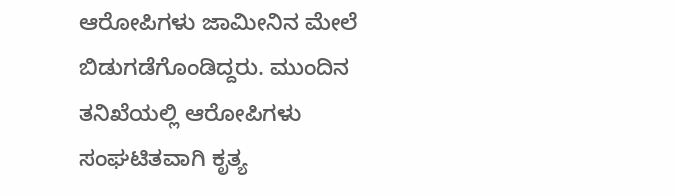ಆರೋಪಿಗಳು ಜಾಮೀನಿನ ಮೇಲೆ ಬಿಡುಗಡೆಗೊಂಡಿದ್ದರು. ಮುಂದಿನ ತನಿಖೆಯಲ್ಲಿ ಆರೋಪಿಗಳು ಸಂಘಟಿತವಾಗಿ ಕೃತ್ಯ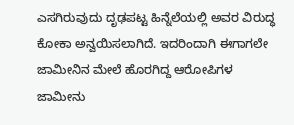ಎಸಗಿರುವುದು ದೃಢಪಟ್ಟ ಹಿನ್ನೆಲೆಯಲ್ಲಿ ಅವರ ವಿರುದ್ಧ ಕೋಕಾ ಅನ್ವಯಿಸಲಾಗಿದೆ. ಇದರಿಂದಾಗಿ ಈಗಾಗಲೇ ಜಾಮೀನಿನ ಮೇಲೆ ಹೊರಗಿದ್ದ ಆರೋಪಿಗಳ ಜಾಮೀನು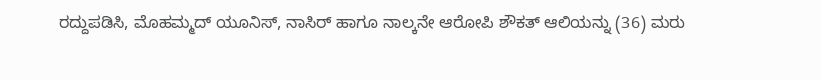ರದ್ದುಪಡಿಸಿ, ಮೊಹಮ್ಮದ್ ಯೂನಿಸ್, ನಾಸಿರ್ ಹಾಗೂ ನಾಲ್ಕನೇ ಆರೋಪಿ ಶೌಕತ್ ಆಲಿಯನ್ನು (36) ಮರು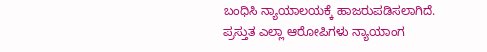ಬಂಧಿಸಿ ನ್ಯಾಯಾಲಯಕ್ಕೆ ಹಾಜರುಪಡಿಸಲಾಗಿದೆ. ಪ್ರಸ್ತುತ ಎಲ್ಲಾ ಆರೋಪಿಗಳು ನ್ಯಾಯಾಂಗ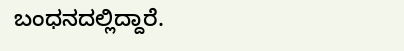ಬಂಧನದಲ್ಲಿದ್ದಾರೆ.